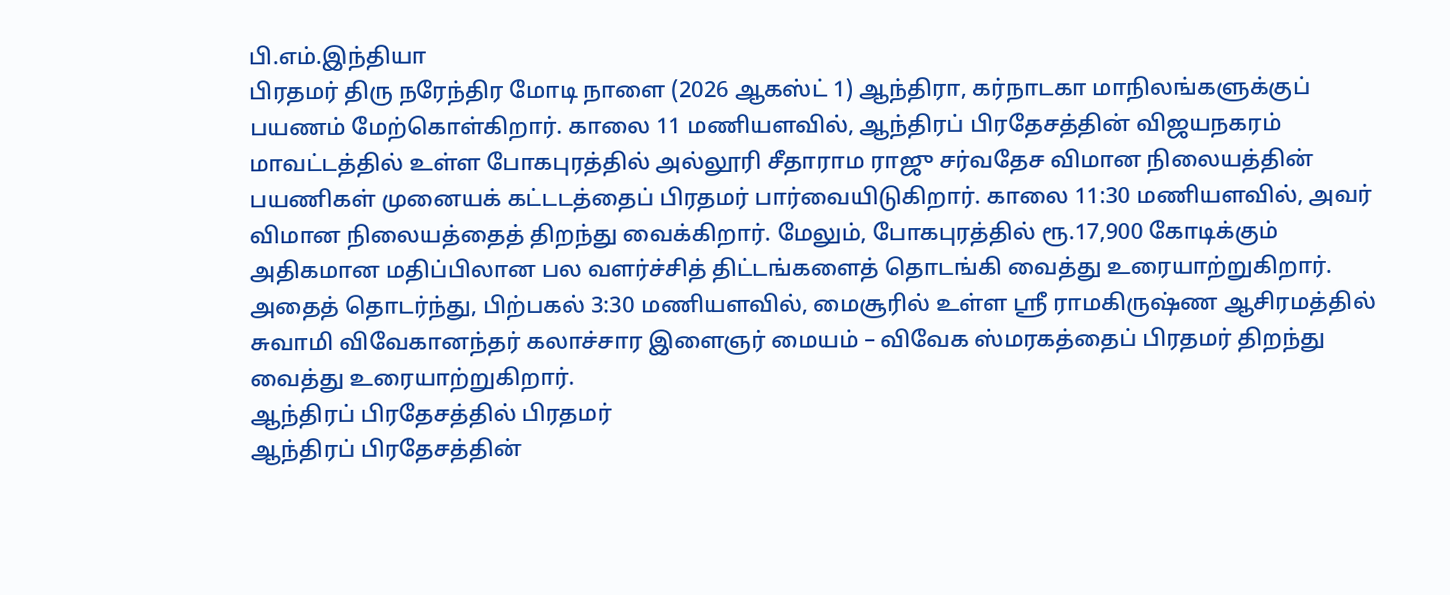பி.எம்.இந்தியா
பிரதமர் திரு நரேந்திர மோடி நாளை (2026 ஆகஸ்ட் 1) ஆந்திரா, கர்நாடகா மாநிலங்களுக்குப் பயணம் மேற்கொள்கிறார். காலை 11 மணியளவில், ஆந்திரப் பிரதேசத்தின் விஜயநகரம் மாவட்டத்தில் உள்ள போகபுரத்தில் அல்லூரி சீதாராம ராஜு சர்வதேச விமான நிலையத்தின் பயணிகள் முனையக் கட்டடத்தைப் பிரதமர் பார்வையிடுகிறார். காலை 11:30 மணியளவில், அவர் விமான நிலையத்தைத் திறந்து வைக்கிறார். மேலும், போகபுரத்தில் ரூ.17,900 கோடிக்கும் அதிகமான மதிப்பிலான பல வளர்ச்சித் திட்டங்களைத் தொடங்கி வைத்து உரையாற்றுகிறார். அதைத் தொடர்ந்து, பிற்பகல் 3:30 மணியளவில், மைசூரில் உள்ள ஸ்ரீ ராமகிருஷ்ண ஆசிரமத்தில் சுவாமி விவேகானந்தர் கலாச்சார இளைஞர் மையம் – விவேக ஸ்மரகத்தைப் பிரதமர் திறந்து வைத்து உரையாற்றுகிறார்.
ஆந்திரப் பிரதேசத்தில் பிரதமர்
ஆந்திரப் பிரதேசத்தின்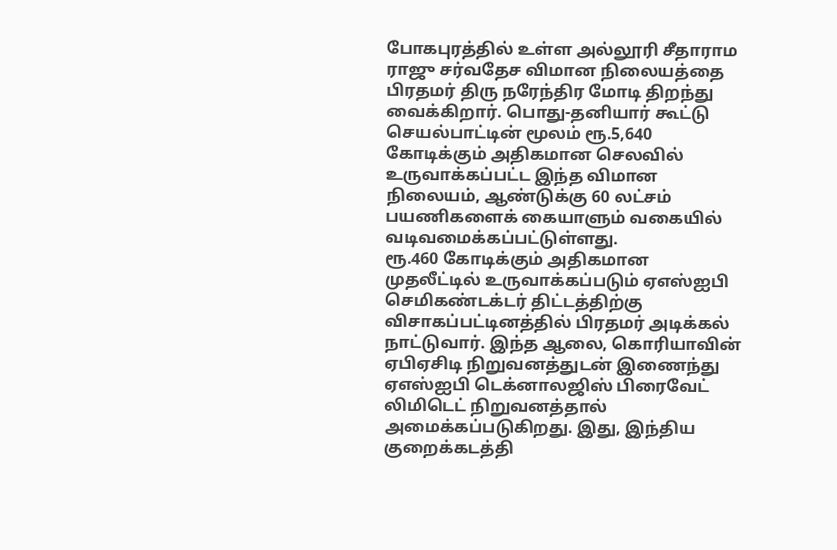போகபுரத்தில் உள்ள அல்லூரி சீதாராம ராஜு சர்வதேச விமான நிலையத்தை பிரதமர் திரு நரேந்திர மோடி திறந்து வைக்கிறார். பொது-தனியார் கூட்டு செயல்பாட்டின் மூலம் ரூ.5,640 கோடிக்கும் அதிகமான செலவில் உருவாக்கப்பட்ட இந்த விமான நிலையம், ஆண்டுக்கு 60 லட்சம் பயணிகளைக் கையாளும் வகையில் வடிவமைக்கப்பட்டுள்ளது.
ரூ.460 கோடிக்கும் அதிகமான முதலீட்டில் உருவாக்கப்படும் ஏஎஸ்ஐபி செமிகண்டக்டர் திட்டத்திற்கு விசாகப்பட்டினத்தில் பிரதமர் அடிக்கல் நாட்டுவார். இந்த ஆலை, கொரியாவின் ஏபிஏசிடி நிறுவனத்துடன் இணைந்து ஏஎஸ்ஐபி டெக்னாலஜிஸ் பிரைவேட் லிமிடெட் நிறுவனத்தால் அமைக்கப்படுகிறது. இது, இந்திய குறைக்கடத்தி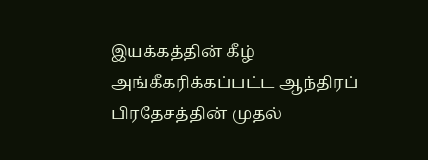இயக்கத்தின் கீழ் அங்கீகரிக்கப்பட்ட ஆந்திரப் பிரதேசத்தின் முதல்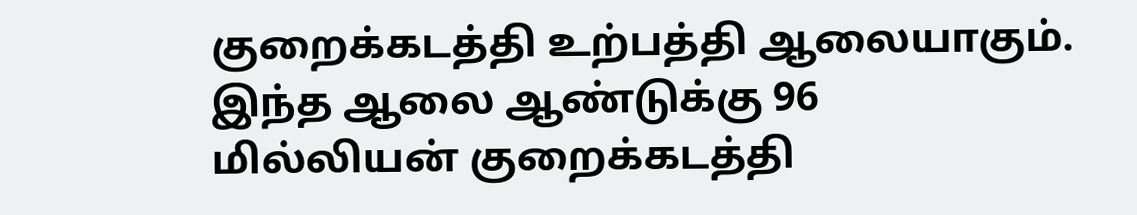குறைக்கடத்தி உற்பத்தி ஆலையாகும். இந்த ஆலை ஆண்டுக்கு 96 மில்லியன் குறைக்கடத்தி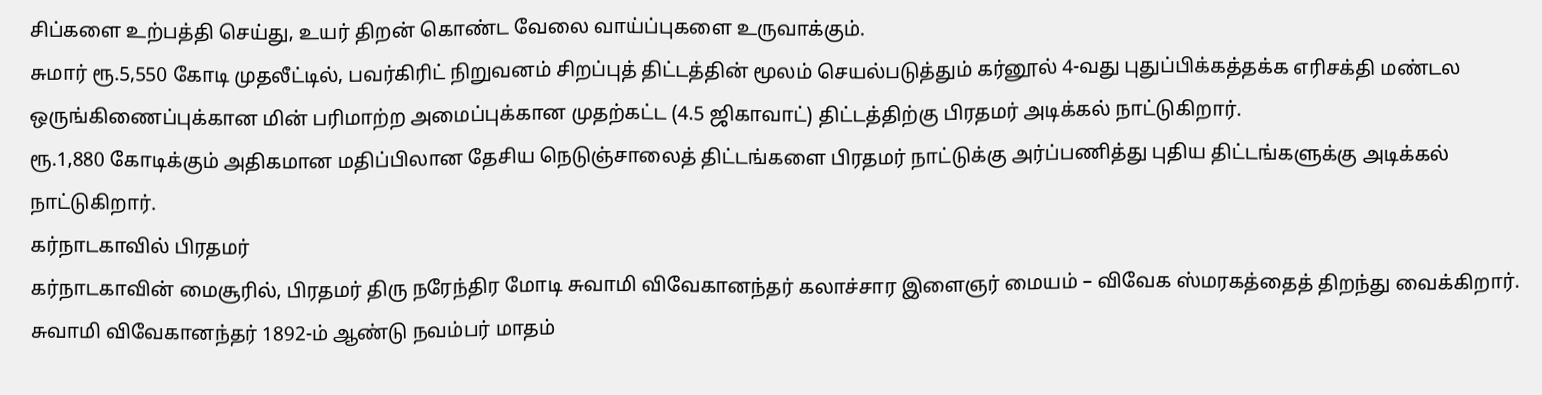சிப்களை உற்பத்தி செய்து, உயர் திறன் கொண்ட வேலை வாய்ப்புகளை உருவாக்கும்.
சுமார் ரூ.5,550 கோடி முதலீட்டில், பவர்கிரிட் நிறுவனம் சிறப்புத் திட்டத்தின் மூலம் செயல்படுத்தும் கர்னூல் 4-வது புதுப்பிக்கத்தக்க எரிசக்தி மண்டல ஒருங்கிணைப்புக்கான மின் பரிமாற்ற அமைப்புக்கான முதற்கட்ட (4.5 ஜிகாவாட்) திட்டத்திற்கு பிரதமர் அடிக்கல் நாட்டுகிறார்.
ரூ.1,880 கோடிக்கும் அதிகமான மதிப்பிலான தேசிய நெடுஞ்சாலைத் திட்டங்களை பிரதமர் நாட்டுக்கு அர்ப்பணித்து புதிய திட்டங்களுக்கு அடிக்கல் நாட்டுகிறார்.
கர்நாடகாவில் பிரதமர்
கர்நாடகாவின் மைசூரில், பிரதமர் திரு நரேந்திர மோடி சுவாமி விவேகானந்தர் கலாச்சார இளைஞர் மையம் – விவேக ஸ்மரகத்தைத் திறந்து வைக்கிறார்.
சுவாமி விவேகானந்தர் 1892-ம் ஆண்டு நவம்பர் மாதம்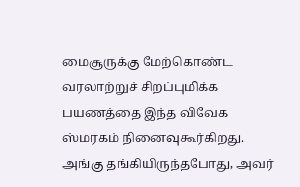மைசூருக்கு மேற்கொண்ட வரலாற்றுச் சிறப்புமிக்க பயணத்தை இந்த விவேக ஸ்மரகம் நினைவுகூர்கிறது. அங்கு தங்கியிருந்தபோது, அவர்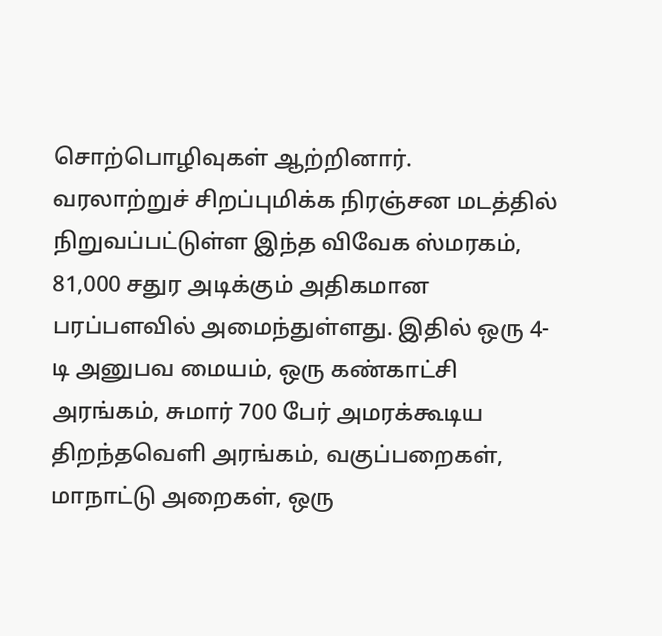சொற்பொழிவுகள் ஆற்றினார்.
வரலாற்றுச் சிறப்புமிக்க நிரஞ்சன மடத்தில் நிறுவப்பட்டுள்ள இந்த விவேக ஸ்மரகம், 81,000 சதுர அடிக்கும் அதிகமான பரப்பளவில் அமைந்துள்ளது. இதில் ஒரு 4-டி அனுபவ மையம், ஒரு கண்காட்சி அரங்கம், சுமார் 700 பேர் அமரக்கூடிய திறந்தவெளி அரங்கம், வகுப்பறைகள், மாநாட்டு அறைகள், ஒரு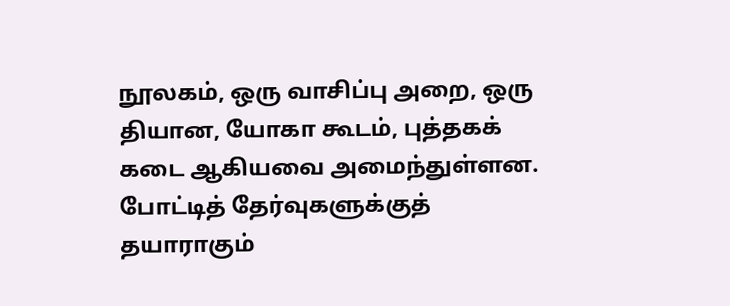நூலகம், ஒரு வாசிப்பு அறை, ஒரு தியான, யோகா கூடம், புத்தகக் கடை ஆகியவை அமைந்துள்ளன. போட்டித் தேர்வுகளுக்குத் தயாராகும்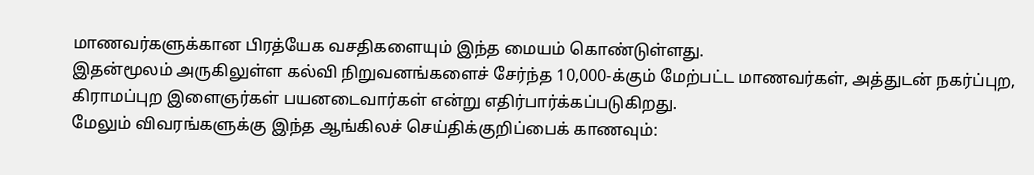மாணவர்களுக்கான பிரத்யேக வசதிகளையும் இந்த மையம் கொண்டுள்ளது.
இதன்மூலம் அருகிலுள்ள கல்வி நிறுவனங்களைச் சேர்ந்த 10,000-க்கும் மேற்பட்ட மாணவர்கள், அத்துடன் நகர்ப்புற, கிராமப்புற இளைஞர்கள் பயனடைவார்கள் என்று எதிர்பார்க்கப்படுகிறது.
மேலும் விவரங்களுக்கு இந்த ஆங்கிலச் செய்திக்குறிப்பைக் காணவும்: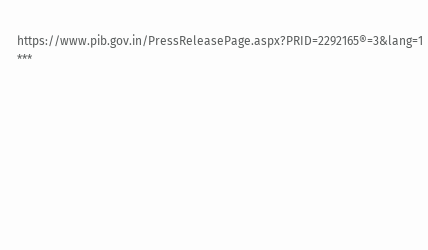https://www.pib.gov.in/PressReleasePage.aspx?PRID=2292165®=3&lang=1
***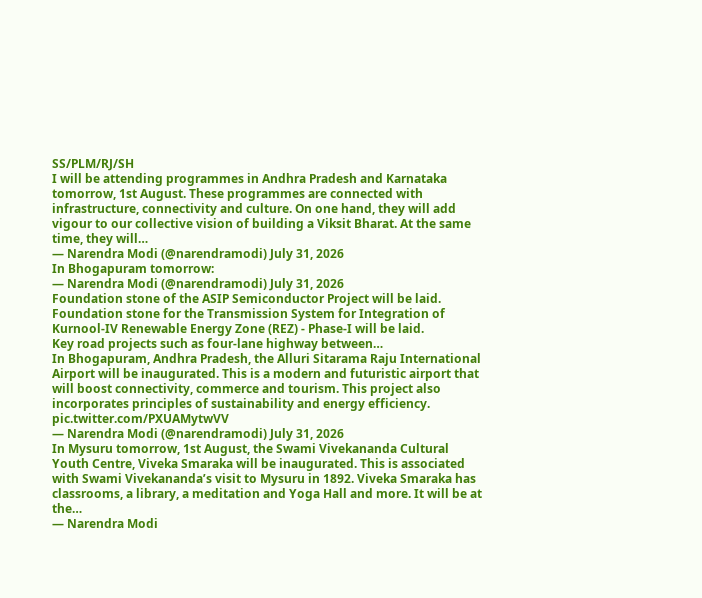SS/PLM/RJ/SH
I will be attending programmes in Andhra Pradesh and Karnataka tomorrow, 1st August. These programmes are connected with infrastructure, connectivity and culture. On one hand, they will add vigour to our collective vision of building a Viksit Bharat. At the same time, they will…
— Narendra Modi (@narendramodi) July 31, 2026
In Bhogapuram tomorrow:
— Narendra Modi (@narendramodi) July 31, 2026
Foundation stone of the ASIP Semiconductor Project will be laid.
Foundation stone for the Transmission System for Integration of Kurnool-IV Renewable Energy Zone (REZ) - Phase-I will be laid.
Key road projects such as four-lane highway between…
In Bhogapuram, Andhra Pradesh, the Alluri Sitarama Raju International Airport will be inaugurated. This is a modern and futuristic airport that will boost connectivity, commerce and tourism. This project also incorporates principles of sustainability and energy efficiency. pic.twitter.com/PXUAMytwVV
— Narendra Modi (@narendramodi) July 31, 2026
In Mysuru tomorrow, 1st August, the Swami Vivekananda Cultural Youth Centre, Viveka Smaraka will be inaugurated. This is associated with Swami Vivekananda’s visit to Mysuru in 1892. Viveka Smaraka has classrooms, a library, a meditation and Yoga Hall and more. It will be at the…
— Narendra Modi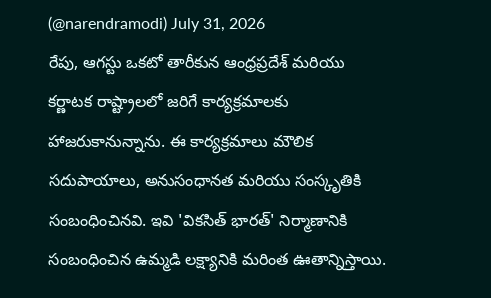(@narendramodi) July 31, 2026
రేపు, ఆగస్టు ఒకటో తారీకున ఆంధ్రప్రదేశ్ మరియు కర్ణాటక రాష్ట్రాలలో జరిగే కార్యక్రమాలకు హాజరుకానున్నాను. ఈ కార్యక్రమాలు మౌలిక సదుపాయాలు, అనుసంధానత మరియు సంస్కృతికి సంబంధించినవి. ఇవి 'వికసిత్ భారత్' నిర్మాణానికి సంబంధించిన ఉమ్మడి లక్ష్యానికి మరింత ఊతాన్నిస్తాయి.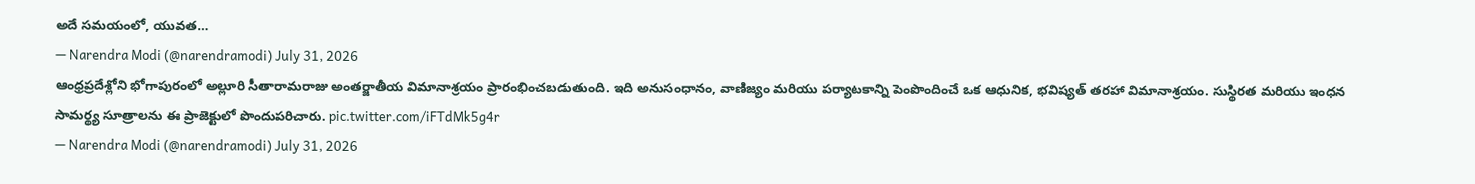అదే సమయంలో, యువత…
— Narendra Modi (@narendramodi) July 31, 2026
ఆంధ్రప్రదేశ్లోని భోగాపురంలో అల్లూరి సీతారామరాజు అంతర్జాతీయ విమానాశ్రయం ప్రారంభించబడుతుంది. ఇది అనుసంధానం, వాణిజ్యం మరియు పర్యాటకాన్ని పెంపొందించే ఒక ఆధునిక, భవిష్యత్ తరహా విమానాశ్రయం. సుస్థిరత మరియు ఇంధన సామర్థ్య సూత్రాలను ఈ ప్రాజెక్టులో పొందుపరిచారు. pic.twitter.com/iFTdMk5g4r
— Narendra Modi (@narendramodi) July 31, 2026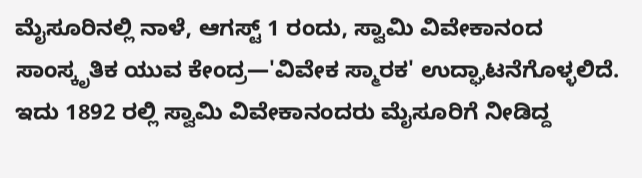ಮೈಸೂರಿನಲ್ಲಿ ನಾಳೆ, ಆಗಸ್ಟ್ 1 ರಂದು, ಸ್ವಾಮಿ ವಿವೇಕಾನಂದ ಸಾಂಸ್ಕೃತಿಕ ಯುವ ಕೇಂದ್ರ—'ವಿವೇಕ ಸ್ಮಾರಕ' ಉದ್ಘಾಟನೆಗೊಳ್ಳಲಿದೆ. ಇದು 1892 ರಲ್ಲಿ ಸ್ವಾಮಿ ವಿವೇಕಾನಂದರು ಮೈಸೂರಿಗೆ ನೀಡಿದ್ದ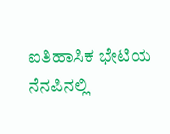ಐತಿಹಾಸಿಕ ಭೇಟಿಯ ನೆನಪಿನಲ್ಲಿ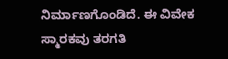ನಿರ್ಮಾಣಗೊಂಡಿದೆ. ಈ ವಿವೇಕ ಸ್ಮಾರಕವು ತರಗತಿ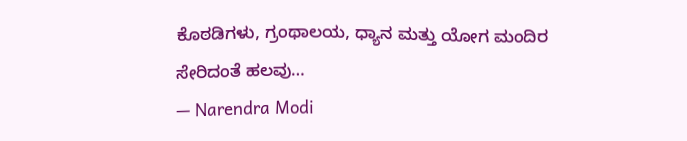ಕೊಠಡಿಗಳು, ಗ್ರಂಥಾಲಯ, ಧ್ಯಾನ ಮತ್ತು ಯೋಗ ಮಂದಿರ ಸೇರಿದಂತೆ ಹಲವು…
— Narendra Modi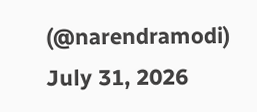(@narendramodi) July 31, 2026